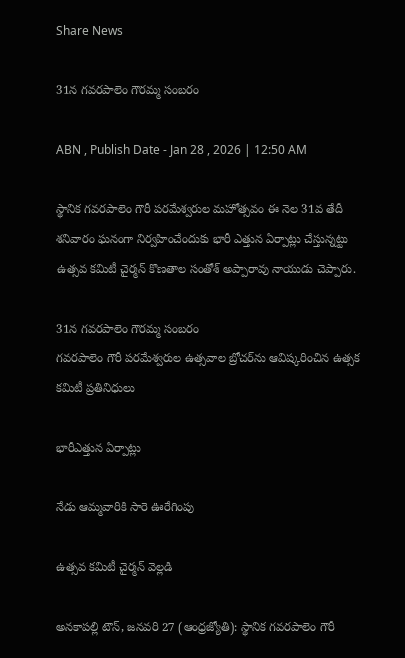Share News

31న గవరపాలెం గౌరమ్మ సంబరం

ABN , Publish Date - Jan 28 , 2026 | 12:50 AM

స్థానిక గవరపాలెం గౌరీ పరమేశ్వరుల మహోత్సవం ఈ నెల 31వ తేదీ శనివారం ఘనంగా నిర్వహించేందుకు భారీ ఎత్తున ఏర్పాట్లు చేస్తున్నట్టు ఉత్సవ కమిటీ చైర్మన్‌ కొణతాల సంతోశ్‌ అప్పారావు నాయుడు చెప్పారు.

31న గవరపాలెం గౌరమ్మ సంబరం
గవరపాలెం గౌరీ పరమేశ్వరుల ఉత్సవాల బ్రోచర్‌ను ఆవిష్కరించిన ఉత్సక కమిటీ ప్రతినిధులు

భారీఎత్తున ఏర్పాట్లు

నేడు ఆమ్మవారికి సారె ఊరేగింపు

ఉత్సవ కమిటీ చైర్మన్‌ వెల్లడి

అనకాపల్లి టౌన్‌, జనవరి 27 (ఆంధ్రజ్యోతి): స్థానిక గవరపాలెం గౌరీ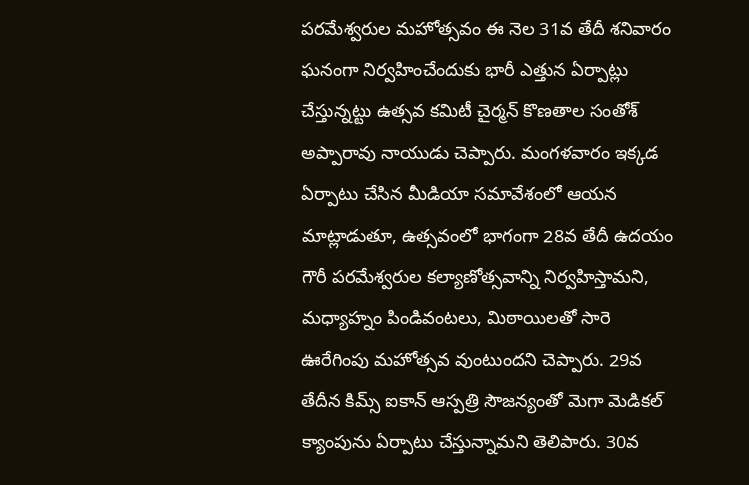పరమేశ్వరుల మహోత్సవం ఈ నెల 31వ తేదీ శనివారం ఘనంగా నిర్వహించేందుకు భారీ ఎత్తున ఏర్పాట్లు చేస్తున్నట్టు ఉత్సవ కమిటీ చైర్మన్‌ కొణతాల సంతోశ్‌ అప్పారావు నాయుడు చెప్పారు. మంగళవారం ఇక్కడ ఏర్పాటు చేసిన మీడియా సమావేశంలో ఆయన మాట్లాడుతూ, ఉత్సవంలో భాగంగా 28వ తేదీ ఉదయం గౌరీ పరమేశ్వరుల కల్యాణోత్సవాన్ని నిర్వహిస్తామని, మధ్యాహ్నం పిండివంటలు, మిఠాయిలతో సారె ఊరేగింపు మహోత్సవ వుంటుందని చెప్పారు. 29వ తేదీన కిమ్స్‌ ఐకాన్‌ ఆస్పత్రి సౌజన్యంతో మెగా మెడికల్‌ క్యాంపును ఏర్పాటు చేస్తున్నామని తెలిపారు. 30వ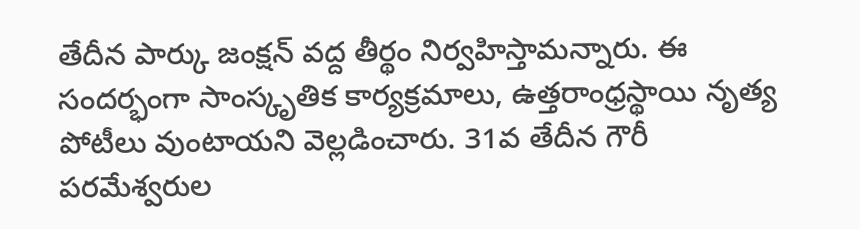తేదీన పార్కు జంక్షన్‌ వద్ద తీర్థం నిర్వహిస్తామన్నారు. ఈ సందర్భంగా సాంస్కృతిక కార్యక్రమాలు, ఉత్తరాంధ్రస్థాయి నృత్య పోటీలు వుంటాయని వెల్లడించారు. 31వ తేదీన గౌరీ పరమేశ్వరుల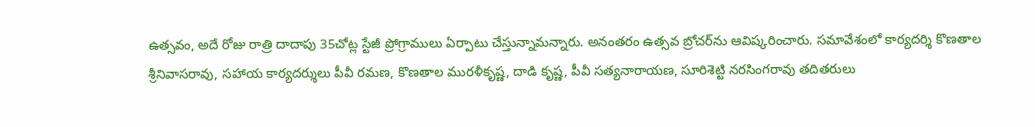ఉత్సవం, అదే రోజు రాత్రి దాదాపు 35చోట్ల స్టేజీ ప్రోగ్రాములు ఏర్పాటు చేస్తున్నామన్నారు. అనంతరం ఉత్సవ బ్రోచర్‌ను ఆవిష్కరించారు. సమావేశంలో కార్యదర్శి కొణతాల శ్రీనివాసరావు, సహాయ కార్యదర్శులు పీవీ రమణ, కొణతాల మురళీకృష్ణ, దాడి కృష్ణ, పీవీ సత్యనారాయణ, సూరిశెట్టి నరసింగరావు తదితరులు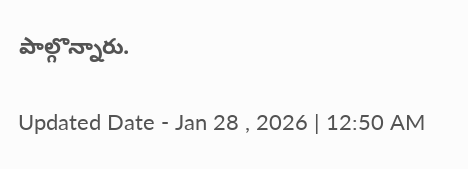పాల్గొన్నారు.

Updated Date - Jan 28 , 2026 | 12:50 AM